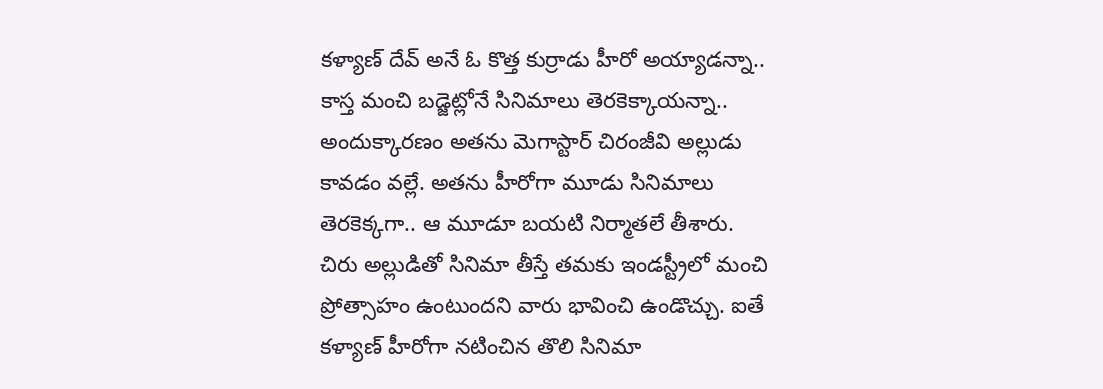కళ్యాణ్ దేవ్ అనే ఓ కొత్త కుర్రాడు హీరో అయ్యాడన్నా.. కాస్త మంచి బడ్జెట్లోనే సినిమాలు తెరకెక్కాయన్నా.. అందుక్కారణం అతను మెగాస్టార్ చిరంజీవి అల్లుడు కావడం వల్లే. అతను హీరోగా మూడు సినిమాలు తెరకెక్కగా.. ఆ మూడూ బయటి నిర్మాతలే తీశారు. చిరు అల్లుడితో సినిమా తీస్తే తమకు ఇండస్ట్రీలో మంచి ప్రోత్సాహం ఉంటుందని వారు భావించి ఉండొచ్చు. ఐతే కళ్యాణ్ హీరోగా నటించిన తొలి సినిమా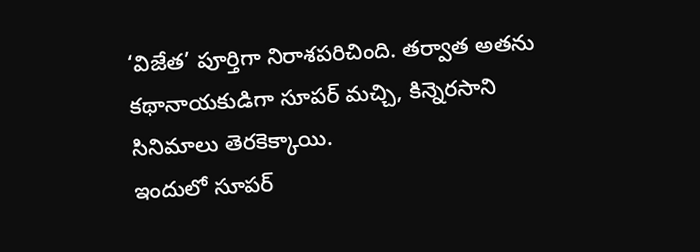‘విజేత’ పూర్తిగా నిరాశపరిచింది. తర్వాత అతను కథానాయకుడిగా సూపర్ మచ్చి, కిన్నెరసాని సినిమాలు తెరకెక్కాయి.
ఇందులో సూపర్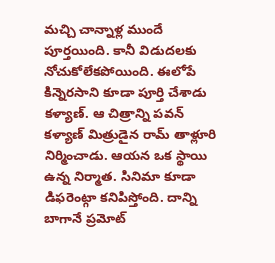మచ్చి చాన్నాళ్ల ముందే పూర్తయింది. కానీ విడుదలకు నోచుకోలేకపోయింది. ఈలోపే కిన్నెరసాని కూడా పూర్తి చేశాడు కళ్యాణ్. ఆ చిత్రాన్ని పవన్ కళ్యాణ్ మిత్రుడైన రామ్ తాళ్లూరి నిర్మించాడు. ఆయన ఒక స్థాయి ఉన్న నిర్మాత. సినిమా కూడా డిఫరెంట్గా కనిపిస్తోంది. దాన్ని బాగానే ప్రమోట్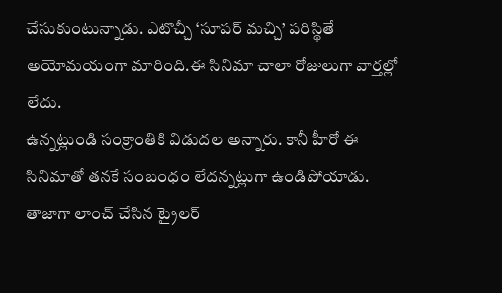చేసుకుంటున్నాడు. ఎటొచ్చీ ‘సూపర్ మచ్చి’ పరిస్థితే అయోమయంగా మారింది.ఈ సినిమా చాలా రోజులుగా వార్తల్లో లేదు.
ఉన్నట్లుండి సంక్రాంతికి విడుదల అన్నారు. కానీ హీరో ఈ సినిమాతో తనకే సంబంధం లేదన్నట్లుగా ఉండిపోయాడు. తాజాగా లాంచ్ చేసిన ట్రైలర్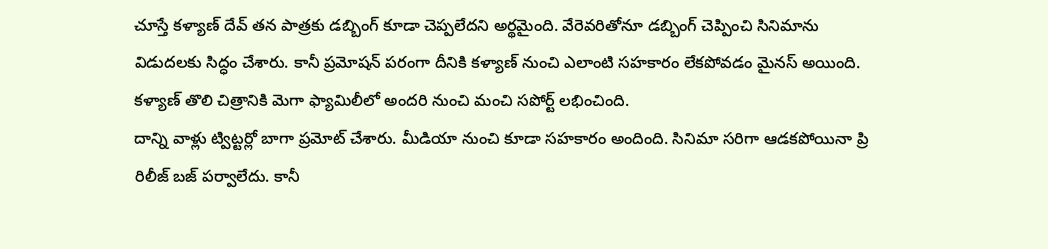చూస్తే కళ్యాణ్ దేవ్ తన పాత్రకు డబ్బింగ్ కూడా చెప్పలేదని అర్థమైంది. వేరెవరితోనూ డబ్బింగ్ చెప్పించి సినిమాను విడుదలకు సిద్ధం చేశారు. కానీ ప్రమోషన్ పరంగా దీనికి కళ్యాణ్ నుంచి ఎలాంటి సహకారం లేకపోవడం మైనస్ అయింది. కళ్యాణ్ తొలి చిత్రానికి మెగా ఫ్యామిలీలో అందరి నుంచి మంచి సపోర్ట్ లభించింది.
దాన్ని వాళ్లు ట్విట్టర్లో బాగా ప్రమోట్ చేశారు. మీడియా నుంచి కూడా సహకారం అందింది. సినిమా సరిగా ఆడకపోయినా ప్రి రిలీజ్ బజ్ పర్వాలేదు. కానీ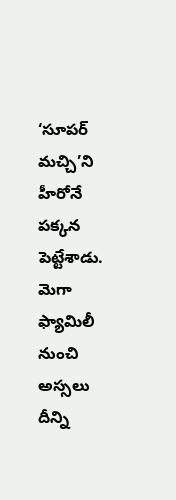‘సూపర్ మచ్చి’ని హీరోనే పక్కన పెట్టేశాడు. మెగా ఫ్యామిలీ నుంచి అస్సలు దీన్ని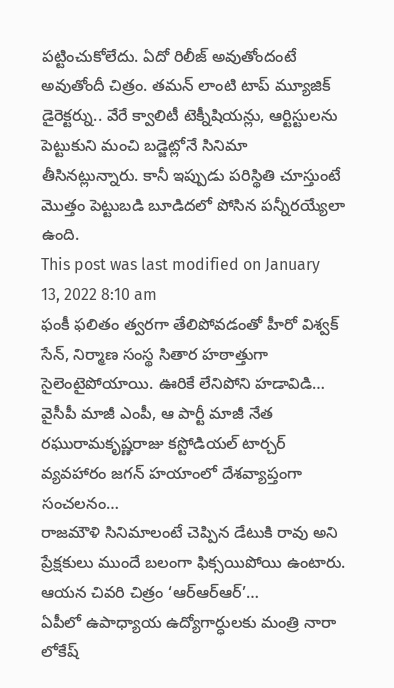పట్టించుకోలేదు. ఏదో రిలీజ్ అవుతోందంటే అవుతోందీ చిత్రం. తమన్ లాంటి టాప్ మ్యూజిక్ డైరెక్టర్ను.. వేరే క్వాలిటీ టెక్నీషియన్లు, ఆర్టిస్టులను పెట్టుకుని మంచి బడ్జెట్లోనే సినిమా తీసినట్లున్నారు. కానీ ఇప్పుడు పరిస్థితి చూస్తుంటే మొత్తం పెట్టుబడి బూడిదలో పోసిన పన్నీరయ్యేలా ఉంది.
This post was last modified on January 13, 2022 8:10 am
ఫంకీ ఫలితం త్వరగా తేలిపోవడంతో హీరో విశ్వక్ సేన్, నిర్మాణ సంస్థ సితార హఠాత్తుగా సైలెంటైపోయాయి. ఊరికే లేనిపోని హడావిడి…
వైసీపీ మాజీ ఎంపీ, ఆ పార్టీ మాజీ నేత రఘురామకృష్ణరాజు కస్టోడియల్ టార్చర్ వ్యవహారం జగన్ హయాంలో దేశవ్యాప్తంగా సంచలనం…
రాజమౌళి సినిమాలంటే చెప్పిన డేటుకి రావు అని ప్రేక్షకులు ముందే బలంగా ఫిక్సయిపోయి ఉంటారు. ఆయన చివరి చిత్రం ‘ఆర్ఆర్ఆర్’…
ఏపీలో ఉపాధ్యాయ ఉద్యోగార్ధులకు మంత్రి నారా లోకేష్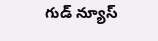గుడ్ న్యూస్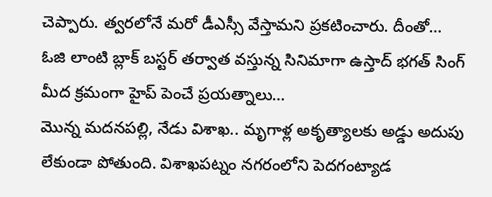చెప్పారు. త్వరలోనే మరో డీఎస్సీ వేస్తామని ప్రకటించారు. దీంతో…
ఓజి లాంటి బ్లాక్ బస్టర్ తర్వాత వస్తున్న సినిమాగా ఉస్తాద్ భగత్ సింగ్ మీద క్రమంగా హైప్ పెంచే ప్రయత్నాలు…
మొన్న మదనపల్లి, నేడు విశాఖ.. మృగాళ్ల అకృత్యాలకు అడ్డు అదుపు లేకుండా పోతుంది. విశాఖపట్నం నగరంలోని పెదగంట్యాడ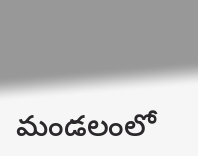మండలంలో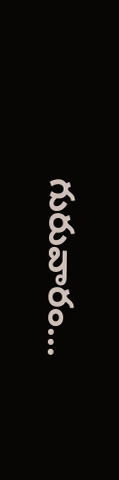గురువారం…